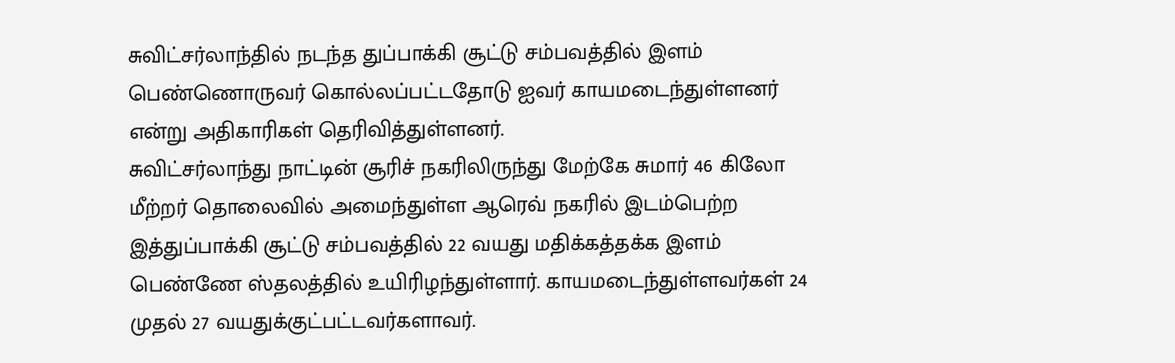சுவிட்சர்லாந்தில் நடந்த துப்பாக்கி சூட்டு சம்பவத்தில் இளம் பெண்ணொருவர் கொல்லப்பட்டதோடு ஐவர் காயமடைந்துள்ளனர் என்று அதிகாரிகள் தெரிவித்துள்ளனர்.
சுவிட்சர்லாந்து நாட்டின் சூரிச் நகரிலிருந்து மேற்கே சுமார் 46 கிலோ மீற்றர் தொலைவில் அமைந்துள்ள ஆரெவ் நகரில் இடம்பெற்ற இத்துப்பாக்கி சூட்டு சம்பவத்தில் 22 வயது மதிக்கத்தக்க இளம் பெண்ணே ஸ்தலத்தில் உயிரிழந்துள்ளார். காயமடைந்துள்ளவர்கள் 24 முதல் 27 வயதுக்குட்பட்டவர்களாவர்.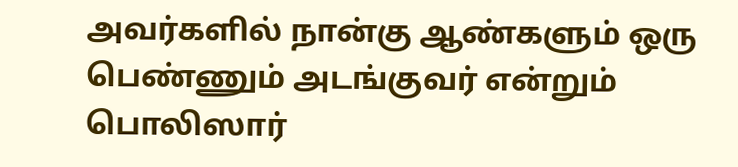அவர்களில் நான்கு ஆண்களும் ஒரு பெண்ணும் அடங்குவர் என்றும் பொலிஸார்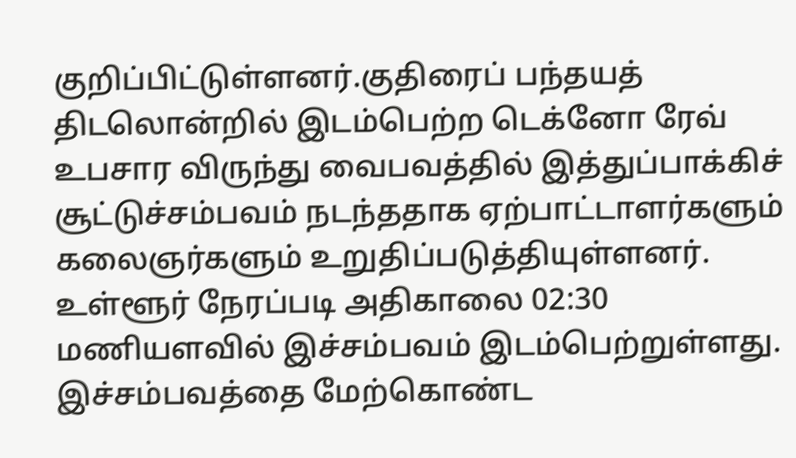குறிப்பிட்டுள்ளனர்.குதிரைப் பந்தயத் திடலொன்றில் இடம்பெற்ற டெக்னோ ரேவ் உபசார விருந்து வைபவத்தில் இத்துப்பாக்கிச் சூட்டுச்சம்பவம் நடந்ததாக ஏற்பாட்டாளர்களும் கலைஞர்களும் உறுதிப்படுத்தியுள்ளனர்.
உள்ளூர் நேரப்படி அதிகாலை 02:30 மணியளவில் இச்சம்பவம் இடம்பெற்றுள்ளது. இச்சம்பவத்தை மேற்கொண்ட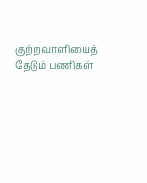குற்றவாளியைத் தேடும் பணிகள்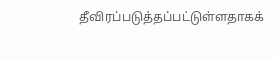தீவிரப்படுத்தப்பட்டுள்ளதாகக்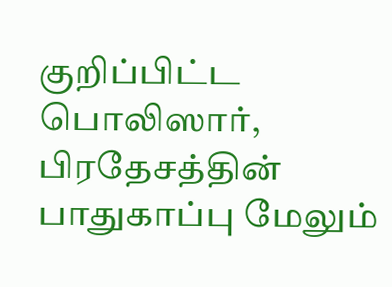குறிப்பிட்ட பொலிஸார், பிரதேசத்தின் பாதுகாப்பு மேலும்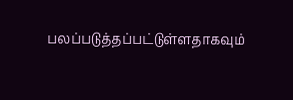பலப்படுத்தப்பட்டுள்ளதாகவும்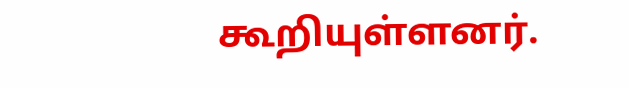கூறியுள்ளனர்.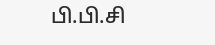பி.பி.சி